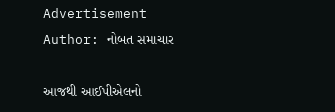Advertisement
Author: નોબત સમાચાર

આજથી આઈપીએલનો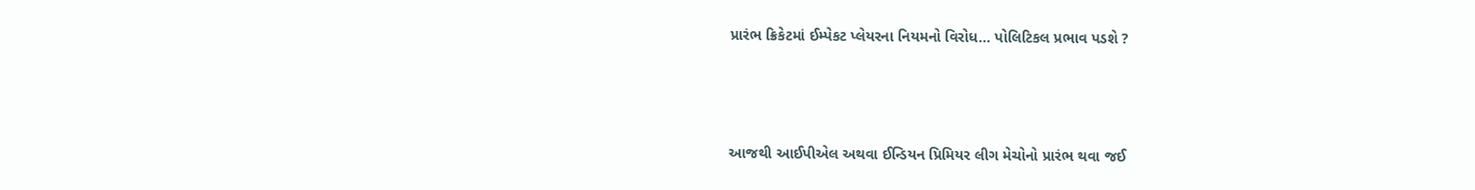પ્રારંભ ક્રિકેટમાં ઈમ્પેકટ પ્લેયરના નિયમનો વિરોધ... પોલિટિકલ પ્રભાવ પડશે ?



આજથી આઈપીએલ અથવા ઈન્ડિયન પ્રિમિયર લીગ મેચોનો પ્રારંભ થવા જઈ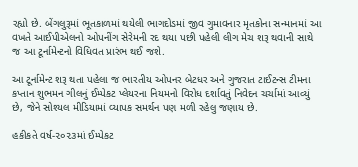રહ્યો છે. બેંગલુરૂમાં ભૂતકાળમાં થયેલી ભાગદોડમાં જીવ ગુમાવનાર મૃતકોના સન્માનમાં આ વખતે આઈપીએલનો ઓપનીંગ સેરેમની રદ થયા પછી પહેલી લીગ મેચ શરૂ થવાની સાથે જ આ ટૂર્નામેન્ટનો વિધિવત પ્રારંભ થઈ જશે.

આ ટૂર્નામેન્ટ શરૂ થતા પહેલા જ ભારતીય ઓપનર બેટધર અને ગુજરાત ટાઈટન્સ ટીમના કપ્તાન શુભમન ગીલનું ઈમ્પેકટ પ્લેયરના નિયમનો વિરોધ દર્શાવતું નિવેદન ચર્ચામાં આવ્યું છે, જેને સોશ્યલ મીડિયામાં વ્યાપક સમર્થન પણ મળી રહેલુ જણાય છે.

હકીકતે વર્ષ-૨૦૨૩માં ઈમ્પેકટ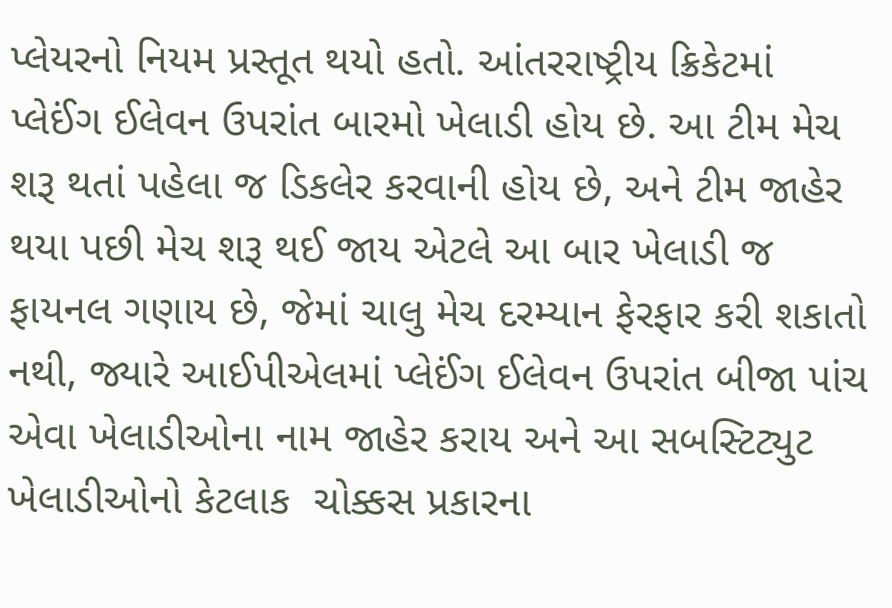પ્લેયરનો નિયમ પ્રસ્તૂત થયો હતો. આંતરરાષ્ટ્રીય ક્રિકેટમાં પ્લેઈંગ ઈલેવન ઉપરાંત બારમો ખેલાડી હોય છે. આ ટીમ મેચ શરૂ થતાં પહેલા જ ડિકલેર કરવાની હોય છે, અને ટીમ જાહેર થયા પછી મેચ શરૂ થઈ જાય એટલે આ બાર ખેલાડી જ ફાયનલ ગણાય છે, જેમાં ચાલુ મેચ દરમ્યાન ફેરફાર કરી શકાતો નથી, જ્યારે આઈપીએલમાં પ્લેઈંગ ઈલેવન ઉપરાંત બીજા પાંચ એવા ખેલાડીઓના નામ જાહેર કરાય અને આ સબસ્ટિટ્યુટ ખેલાડીઓનો કેટલાક  ચોક્કસ પ્રકારના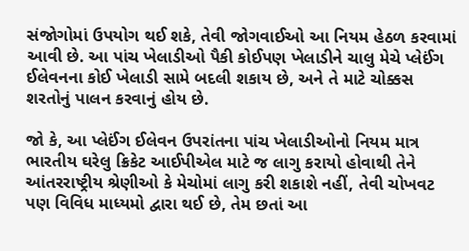સંજોગોમાં ઉપયોગ થઈ શકે, તેવી જોગવાઈઓ આ નિયમ હેઠળ કરવામાં આવી છે. આ પાંચ ખેલાડીઓ પૈકી કોઈપણ ખેલાડીને ચાલુ મેચે પ્લેઈંગ ઈલેવનના કોઈ ખેલાડી સામે બદલી શકાય છે, અને તે માટે ચોક્કસ શરતોનું પાલન કરવાનું હોય છે.

જો કે, આ પ્લેઈંગ ઈલેવન ઉપરાંતના પાંચ ખેલાડીઓનો નિયમ માત્ર ભારતીય ઘરેલુ ક્રિકેટ આઈપીએલ માટે જ લાગુ કરાયો હોવાથી તેને આંતરરાષ્ટ્રીય શ્રેણીઓ કે મેચોમાં લાગુ કરી શકાશે નહીં, તેવી ચોખવટ પણ વિવિધ માધ્યમો દ્વારા થઈ છે, તેમ છતાં આ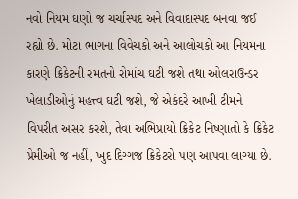નવો નિયમ ઘણો જ ચર્ચાસ્પદ અને વિવાદાસ્પદ બનવા જઈ રહ્યો છે. મોટા ભાગના વિવેચકો અને આલોચકો આ નિયમના કારણે ક્રિકેટની રમતનો રોમાંચ ઘટી જશે તથા ઓલરાઉન્ડર ખેલાડીઓનું મહત્ત્વ ઘટી જશે, જે એકંદરે આખી ટીમને વિપરીત અસર કરશે, તેવા અભિપ્રાયો ક્રિકેટ નિષ્ણાતો કે ક્રિકેટ પ્રેમીઓ જ નહીં, ખુદ દિગ્ગજ ક્રિકેટરો પણ આપવા લાગ્યા છે.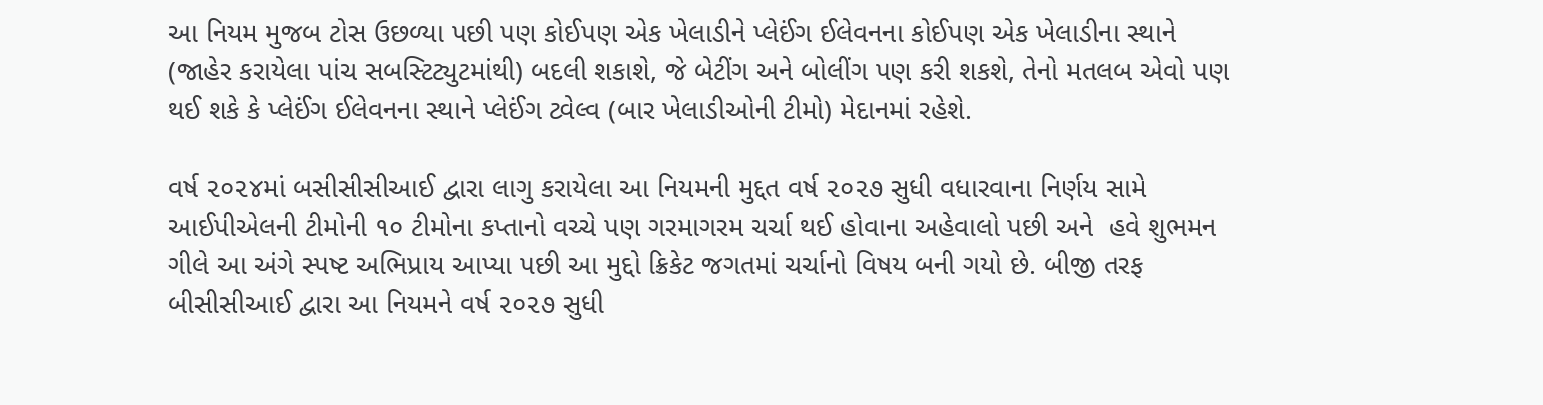આ નિયમ મુજબ ટોસ ઉછળ્યા પછી પણ કોઈપણ એક ખેલાડીને પ્લેઈંગ ઈલેવનના કોઈપણ એક ખેલાડીના સ્થાને (જાહેર કરાયેલા પાંચ સબસ્ટિટ્યુટમાંથી) બદલી શકાશે, જે બેટીંગ અને બોલીંગ પણ કરી શકશે, તેનો મતલબ એવો પણ થઈ શકે કે પ્લેઈંગ ઈલેવનના સ્થાને પ્લેઈંગ ટ્વેલ્વ (બાર ખેલાડીઓની ટીમો) મેદાનમાં રહેશે.

વર્ષ ૨૦૨૪માં બસીસીસીઆઈ દ્વારા લાગુ કરાયેલા આ નિયમની મુદ્દત વર્ષ ૨૦૨૭ સુધી વધારવાના નિર્ણય સામે આઈપીએલની ટીમોની ૧૦ ટીમોના કપ્તાનો વચ્ચે પણ ગરમાગરમ ચર્ચા થઈ હોવાના અહેવાલો પછી અને  હવે શુભમન ગીલે આ અંગે સ્પષ્ટ અભિપ્રાય આપ્યા પછી આ મુદ્દો ક્રિકેટ જગતમાં ચર્ચાનો વિષય બની ગયો છે. બીજી તરફ બીસીસીઆઈ દ્વારા આ નિયમને વર્ષ ૨૦૨૭ સુધી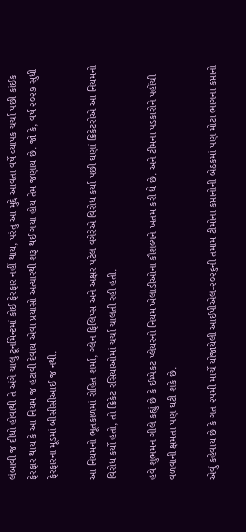લંબાવી જ દીધો હોવાથી તે અંગે ચાલુ ટૂર્નામેન્ટમાં કોઈ ફેરફાર નહીં થાય, પરંતુ આ મુદ્દે આવતા વર્ષે વ્યાપક ચર્ચા પછી કાંઈક ફેરફાર થાય કે આ નિયમ જ હટાવી દેવાય એવા પ્રયાસો અત્યારથી શરૂ થઈ ગયા હોય તેમ જણાય છે. જો કે, વર્ષ ૨૦૨૭ સુધી ફેરફારના મૂડમાં બીસીસીઆઈ જ નથી.

આ નિયમનો ભૂતકાળમાં રોહિત શર્મા, ગ્લેન ફિલિપ્સ અને અક્ષર પટેલ વગેરેએ વિરોધ કર્યા પછી ઘણાં ક્રિકેટરોએ આ નિયમનો વિરોધ કર્યો હતો, તો ક્રિકેટ રસિયાઓમાં ચર્ચા ચાલતી રહી હતી.

હવે શુભમન ગીલે કહ્યું છે કે ઈમ્પેકટ પ્લેયરનો નિયમ ખેલાડીઓના કૌશલ્યને ખતમ કરી દ્યે છે. અને ટીમના પડકારોને પહોંચી વળવાની ક્ષમતા પણ ઘટી શકે છે.

એવું કહેવાય છે કે ગત ૨૫મી માર્ચે યોજાયેલી આઈપીએલ-૨૦૨૬ની તમામ ટીમોના કપ્તાનોની બેઠકમાં પણ મોટા ભાગના કપ્તાનો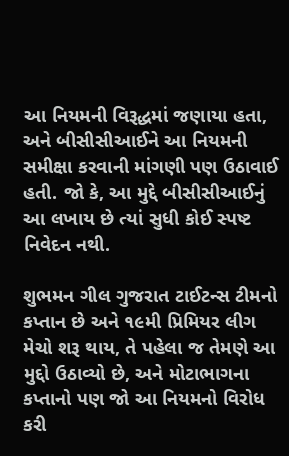આ નિયમની વિરૂદ્ધમાં જણાયા હતા, અને બીસીસીઆઈને આ નિયમની સમીક્ષા કરવાની માંગણી પણ ઉઠાવાઈ હતી. જો કે, આ મુદ્દે બીસીસીઆઈનું આ લખાય છે ત્યાં સુધી કોઈ સ્પષ્ટ નિવેદન નથી.

શુભમન ગીલ ગુજરાત ટાઈટન્સ ટીમનો કપ્તાન છે અને ૧૯મી પ્રિમિયર લીગ મેચો શરૂ થાય, તે પહેલા જ તેમણે આ મુદ્દો ઉઠાવ્યો છે, અને મોટાભાગના કપ્તાનો પણ જો આ નિયમનો વિરોધ કરી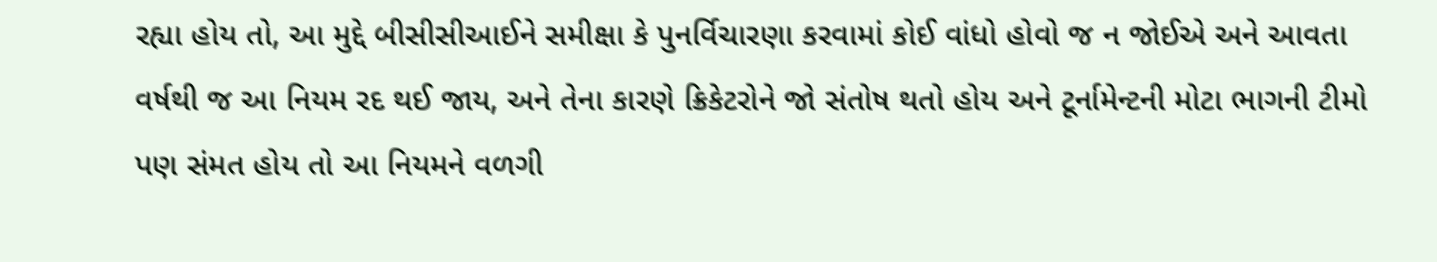રહ્યા હોય તો, આ મુદ્દે બીસીસીઆઈને સમીક્ષા કે પુનર્વિચારણા કરવામાં કોઈ વાંધો હોવો જ ન જોઈએ અને આવતા વર્ષથી જ આ નિયમ રદ થઈ જાય, અને તેના કારણે ક્રિકેટરોને જો સંતોષ થતો હોય અને ટૂર્નામેન્ટની મોટા ભાગની ટીમો પણ સંમત હોય તો આ નિયમને વળગી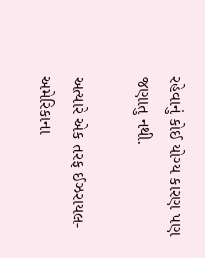રહેવાનું કોઈ યોગ્ય કારણ પણ જણાતુ નથી.

અત્યારે એક તરફ ઈઝરાયલ-અમેરિકાના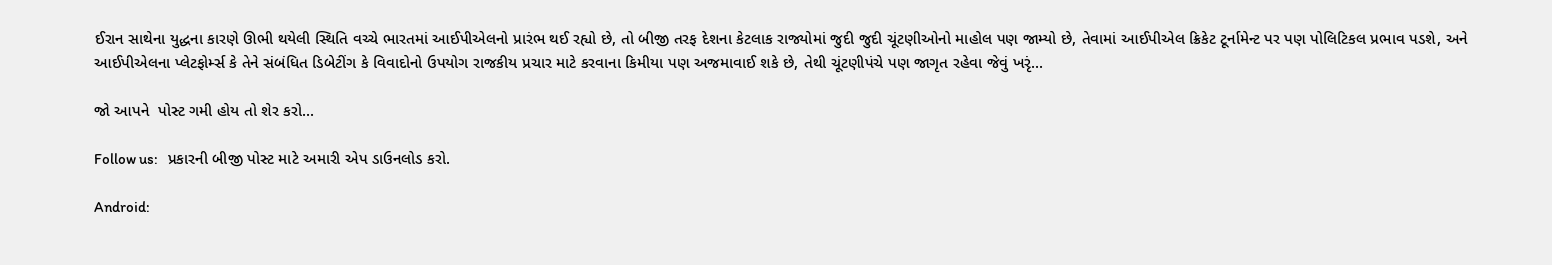ઈરાન સાથેના યુદ્ધના કારણે ઊભી થયેલી સ્થિતિ વચ્ચે ભારતમાં આઈપીએલનો પ્રારંભ થઈ રહ્યો છે, તો બીજી તરફ દેશના કેટલાક રાજ્યોમાં જુદી જુદી ચૂંટણીઓનો માહોલ પણ જામ્યો છે, તેવામાં આઈપીએલ ક્રિકેટ ટૂર્નામેન્ટ પર પણ પોલિટિકલ પ્રભાવ પડશે, અને આઈપીએલના પ્લેટફોર્મ્સ કે તેને સંબંધિત ડિબેટીંગ કે વિવાદોનો ઉપયોગ રાજકીય પ્રચાર માટે કરવાના કિમીયા પણ અજમાવાઈ શકે છે, તેથી ચૂંટણીપંચે પણ જાગૃત રહેવા જેવું ખરૃં...

જો આપને  પોસ્ટ ગમી હોય તો શેર કરો...

Follow us:   પ્રકારની બીજી પોસ્ટ માટે અમારી એપ ડાઉનલોડ કરો.

Android: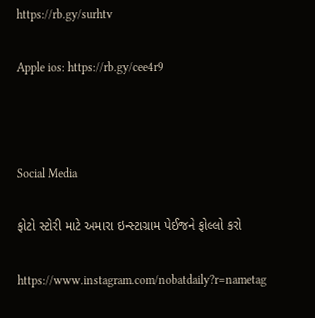https://rb.gy/surhtv

Apple ios: https://rb.gy/cee4r9



Social Media

ફોટો સ્ટોરી માટે અમારા ઇન્સ્ટાગ્રામ પેઈજને ફોલ્લો કરો

https://www.instagram.com/nobatdaily?r=nametag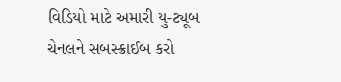વિડિયો માટે અમારી યુ-ટ્યૂબ ચેનલને સબસ્ક્રાઈબ કરો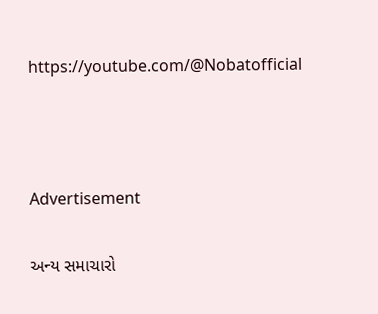https://youtube.com/@Nobatofficial



Advertisement

અન્ય સમાચારો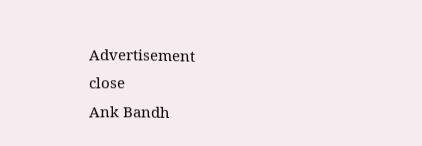Advertisement
close
Ank Bandh